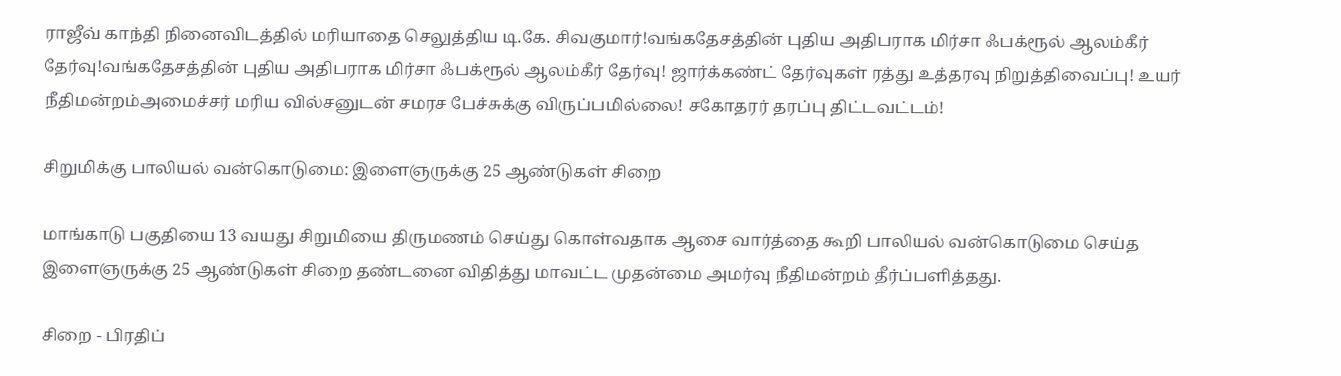ராஜீவ் காந்தி நினைவிடத்தில் மரியாதை செலுத்திய டி.கே. சிவகுமார்!வங்கதேசத்தின் புதிய அதிபராக மிர்சா ஃபக்ரூல் ஆலம்கீர் தேர்வு!வங்கதேசத்தின் புதிய அதிபராக மிர்சா ஃபக்ரூல் ஆலம்கீர் தேர்வு! ஜார்க்கண்ட் தேர்வுகள் ரத்து உத்தரவு நிறுத்திவைப்பு! உயர் நீதிமன்றம்அமைச்சர் மரிய வில்சனுடன் சமரச பேச்சுக்கு விருப்பமில்லை! சகோதரர் தரப்பு திட்டவட்டம்!

சிறுமிக்கு பாலியல் வன்கொடுமை: இளைஞருக்கு 25 ஆண்டுகள் சிறை

மாங்காடு பகுதியை 13 வயது சிறுமியை திருமணம் செய்து கொள்வதாக ஆசை வார்த்தை கூறி பாலியல் வன்கொடுமை செய்த இளைஞருக்கு 25 ஆண்டுகள் சிறை தண்டனை விதித்து மாவட்ட முதன்மை அமர்வு நீதிமன்றம் தீர்ப்பளித்தது.

சிறை - பிரதிப்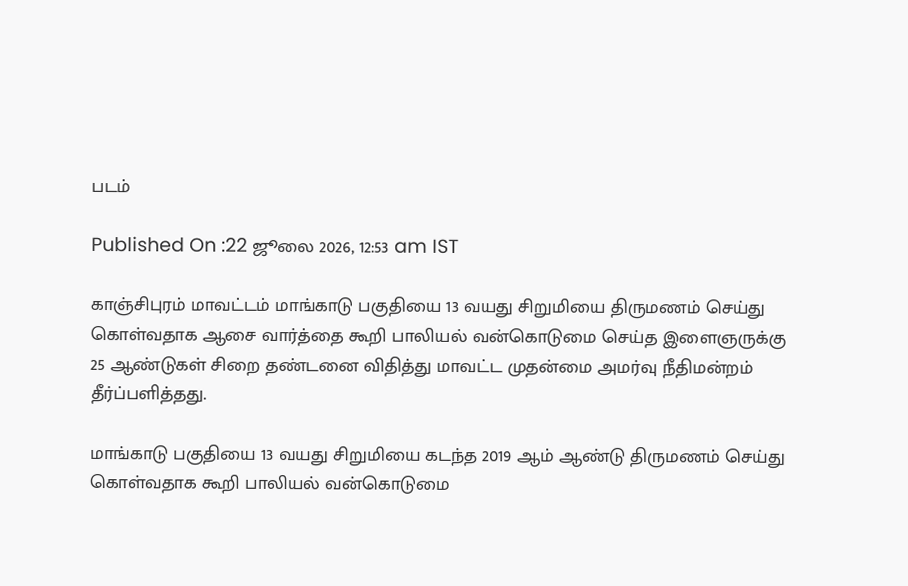படம்

Published On :22 ஜூலை 2026, 12:53 am IST

காஞ்சிபுரம் மாவட்டம் மாங்காடு பகுதியை 13 வயது சிறுமியை திருமணம் செய்து கொள்வதாக ஆசை வார்த்தை கூறி பாலியல் வன்கொடுமை செய்த இளைஞருக்கு 25 ஆண்டுகள் சிறை தண்டனை விதித்து மாவட்ட முதன்மை அமர்வு நீதிமன்றம் தீர்ப்பளித்தது.

மாங்காடு பகுதியை 13 வயது சிறுமியை கடந்த 2019 ஆம் ஆண்டு திருமணம் செய்து கொள்வதாக கூறி பாலியல் வன்கொடுமை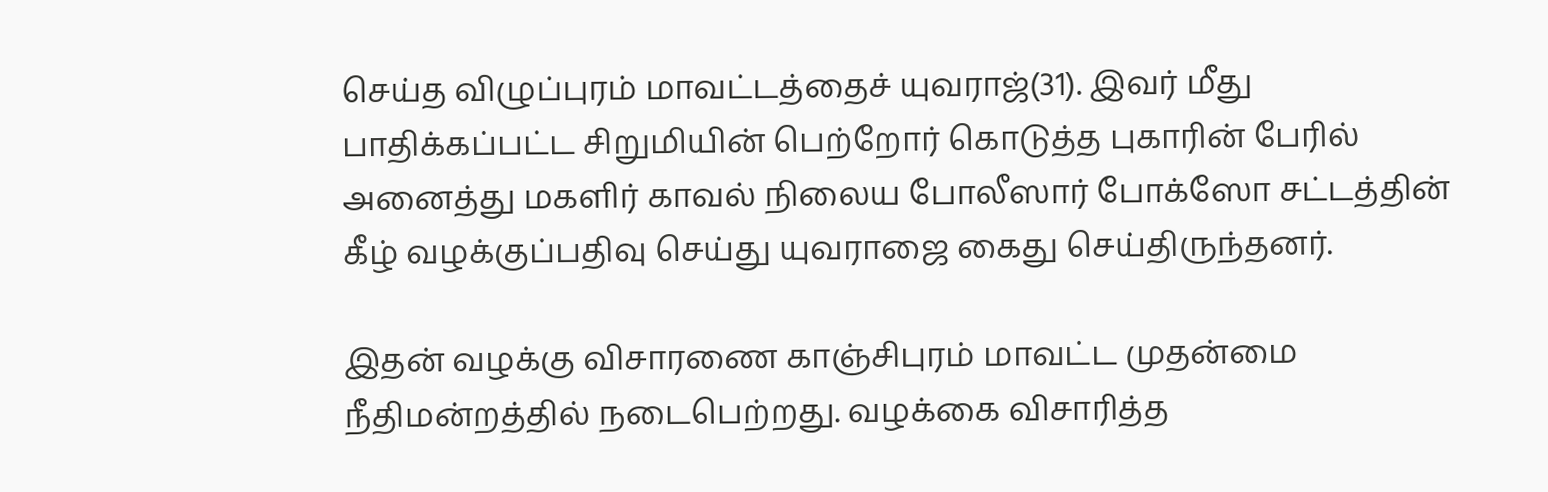செய்த விழுப்புரம் மாவட்டத்தைச் யுவராஜ்(31). இவர் மீது பாதிக்கப்பட்ட சிறுமியின் பெற்றோர் கொடுத்த புகாரின் பேரில் அனைத்து மகளிர் காவல் நிலைய போலீஸார் போக்ஸோ சட்டத்தின் கீழ் வழக்குப்பதிவு செய்து யுவராஜை கைது செய்திருந்தனர்.

இதன் வழக்கு விசாரணை காஞ்சிபுரம் மாவட்ட முதன்மை நீதிமன்றத்தில் நடைபெற்றது. வழக்கை விசாரித்த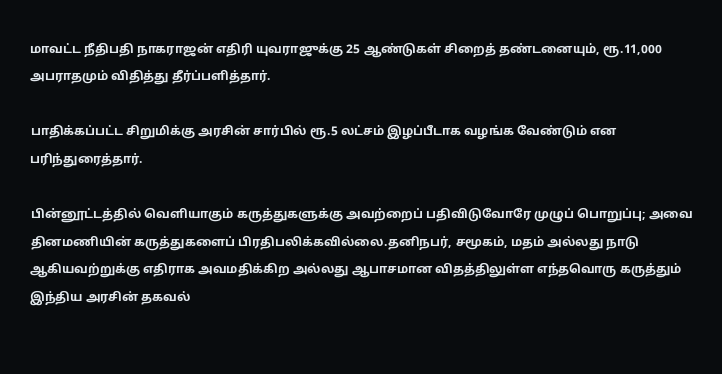மாவட்ட நீதிபதி நாகராஜன் எதிரி யுவராஜுக்கு 25 ஆண்டுகள் சிறைத் தண்டனையும், ரூ.11,000 அபராதமும் விதித்து தீர்ப்பளித்தார்.

பாதிக்கப்பட்ட சிறுமிக்கு அரசின் சார்பில் ரூ.5 லட்சம் இழப்பீடாக வழங்க வேண்டும் என பரிந்துரைத்தார்.

பின்னூட்டத்தில் வெளியாகும் கருத்துகளுக்கு அவற்றைப் பதிவிடுவோரே முழுப் பொறுப்பு; அவை தினமணியின் கருத்துகளைப் பிரதிபலிக்கவில்லை.தனிநபர், சமூகம், மதம் அல்லது நாடு ஆகியவற்றுக்கு எதிராக அவமதிக்கிற அல்லது ஆபாசமான விதத்திலுள்ள எந்தவொரு கருத்தும் இந்திய அரசின் தகவல்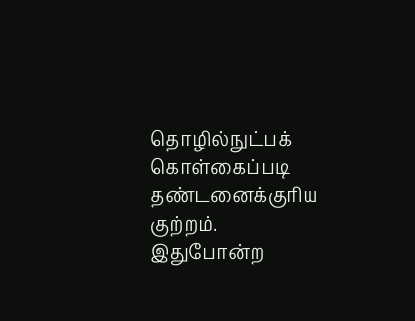தொழில்நுட்பக் கொள்கைப்படி தண்டனைக்குரிய குற்றம். இதுபோன்ற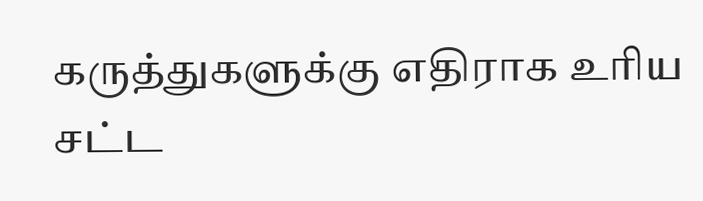கருத்துகளுக்கு எதிராக உரிய சட்ட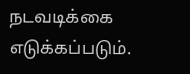நடவடிக்கை எடுக்கப்படும்.